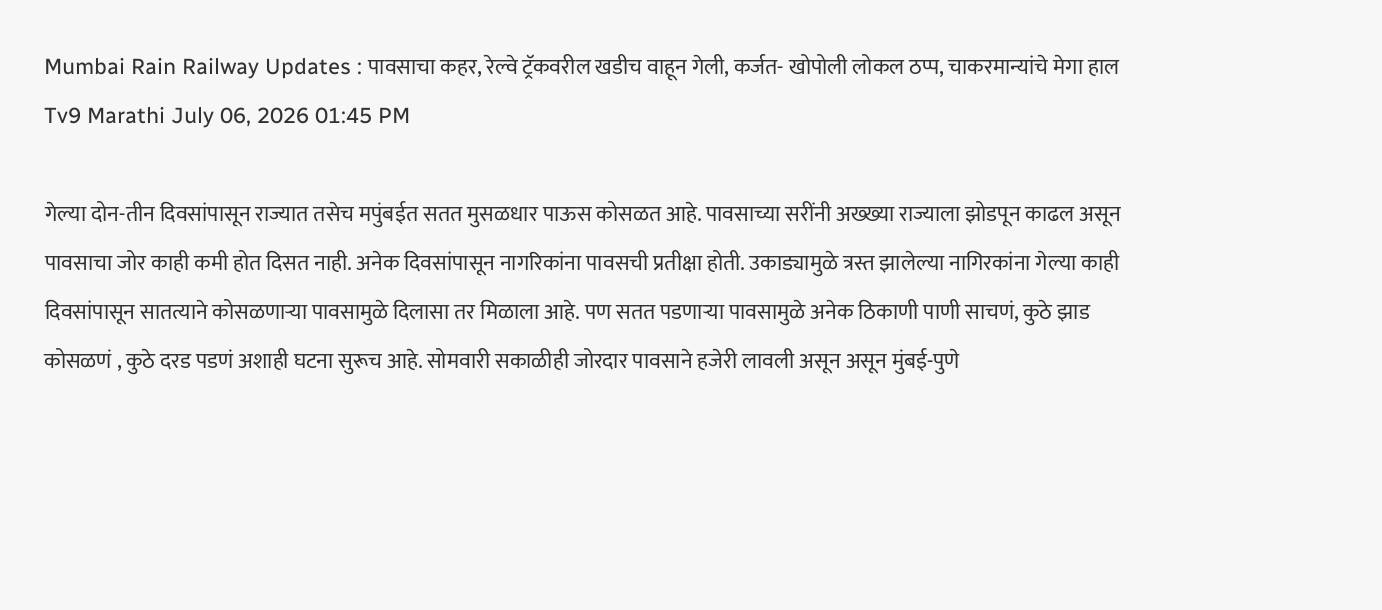Mumbai Rain Railway Updates : पावसाचा कहर, रेल्वे ट्रॅकवरील खडीच वाहून गेली, कर्जत- खोपोली लोकल ठप्प, चाकरमान्यांचे मेगा हाल
Tv9 Marathi July 06, 2026 01:45 PM

गेल्या दोन-तीन दिवसांपासून राज्यात तसेच मपुंबईत सतत मुसळधार पाऊस कोसळत आहे. पावसाच्या सरींनी अख्ख्या राज्याला झोडपून काढल असून पावसाचा जोर काही कमी होत दिसत नाही. अनेक दिवसांपासून नागरिकांना पावसची प्रतीक्षा होती. उकाड्यामुळे त्रस्त झालेल्या नागिरकांना गेल्या काही दिवसांपासून सातत्याने कोसळणाऱ्या पावसामुळे दिलासा तर मिळाला आहे. पण सतत पडणाऱ्या पावसामुळे अनेक ठिकाणी पाणी साचणं, कुठे झाड कोसळणं , कुठे दरड पडणं अशाही घटना सुरूच आहे. सोमवारी सकाळीही जोरदार पावसाने हजेरी लावली असून असून मुंबई-पुणे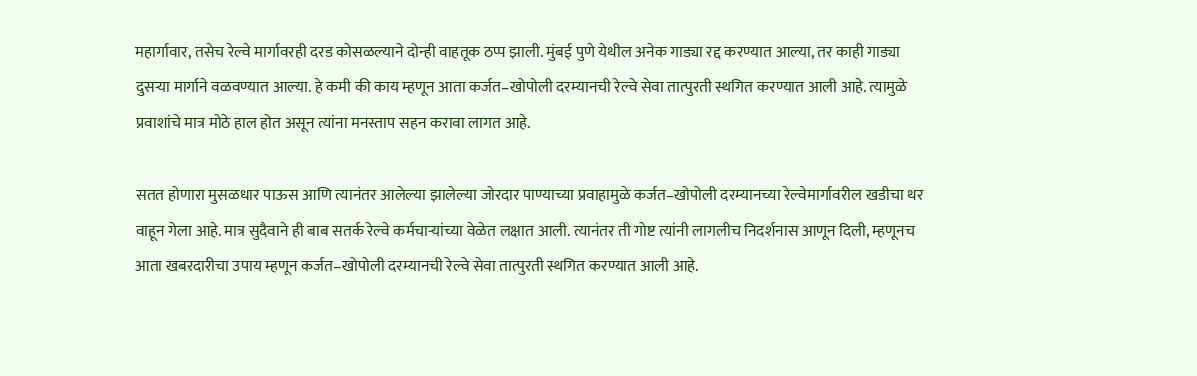महार्गावार, तसेच रेल्वे मार्गावरही दरड कोसळल्याने दोन्ही वाहतूक ठप्प झाली. मुंबई पुणे येथील अनेक गाड्या रद्द करण्यात आल्या, तर काही गाड्या दुसऱ्या मार्गाने वळवण्यात आल्या. हे कमी की काय म्हणून आता कर्जत–खोपोली दरम्यानची रेल्वे सेवा तात्पुरती स्थगित करण्यात आली आहे. त्यामुळे प्रवाशांचे मात्र मोठे हाल होत असून त्यांना मनस्ताप सहन करावा लागत आहे.

सतत होणारा मुसळधार पाऊस आणि त्यानंतर आलेल्या झालेल्या जोरदार पाण्याच्या प्रवाहामुळे कर्जत–खोपोली दरम्यानच्या रेल्वेमार्गावरील खडीचा थर वाहून गेला आहे. मात्र सुदैवाने ही बाब सतर्क रेल्वे कर्मचाऱ्यांच्या वेळेत लक्षात आली. त्यानंतर ती गोष्ट त्यांनी लागलीच निदर्शनास आणून दिली, म्हणूनच आता खबरदारीचा उपाय म्हणून कर्जत–खोपोली दरम्यानची रेल्वे सेवा तात्पुरती स्थगित करण्यात आली आहे.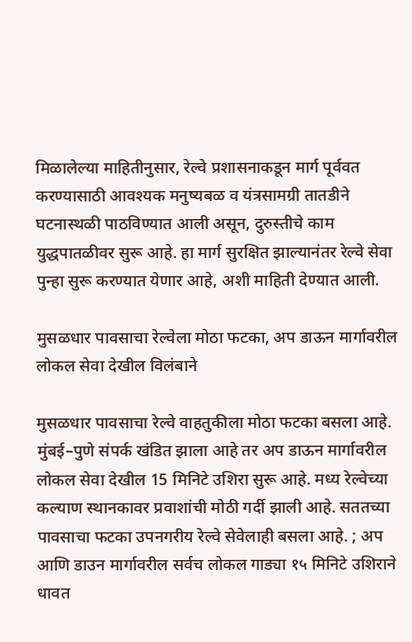मिळालेल्या माहितीनुसार, रेल्वे प्रशासनाकडून मार्ग पूर्ववत करण्यासाठी आवश्यक मनुष्यबळ व यंत्रसामग्री तातडीने घटनास्थळी पाठविण्यात आली असून, दुरुस्तीचे काम युद्धपातळीवर सुरू आहे. हा मार्ग सुरक्षित झाल्यानंतर रेल्वे सेवा पुन्हा सुरू करण्यात येणार आहे, अशी माहिती देण्यात आली.

मुसळधार पावसाचा रेल्वेला मोठा फटका, अप डाऊन मार्गावरील लोकल सेवा देखील विलंबाने

मुसळधार पावसाचा रेल्वे वाहतुकीला मोठा फटका बसला आहे. मुंबई–पुणे संपर्क खंडित झाला आहे तर अप डाऊन मार्गावरील लोकल सेवा देखील 15 मिनिटे उशिरा सुरू आहे. मध्य रेल्वेच्या कल्याण स्थानकावर प्रवाशांची मोठी गर्दी झाली आहे. सततच्या पावसाचा फटका उपनगरीय रेल्वे सेवेलाही बसला आहे. ; अप आणि डाउन मार्गावरील सर्वच लोकल गाड्या १५ मिनिटे उशिराने धावत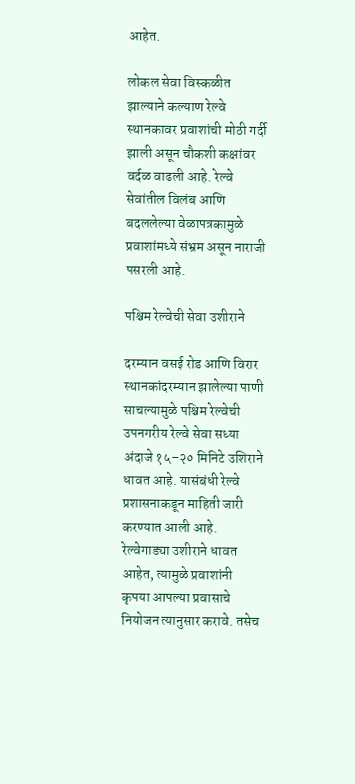आहेत.

लोकल सेवा विस्कळीत झाल्याने कल्याण रेल्वे स्थानकावर प्रवाशांची मोठी गर्दी झाली असून चौकशी कक्षांवर वर्दळ वाढली आहे. रेल्वे सेवांतील विलंब आणि बदललेल्या वेळापत्रकामुळे प्रवाशांमध्ये संभ्रम असून नाराजी पसरली आहे.

पश्चिम रेल्वेची सेवा उशीराने

दरम्यान वसई रोड आणि विरार स्थानकांदरम्यान झालेल्या पाणी साचल्यामुळे पश्चिम रेल्वेची उपनगरीय रेल्वे सेवा सध्या अंदाजे १५–२० मिनिटे उशिराने धावत आहे. यासंबंधी रेल्वे प्रशासनाकडून माहिती जारी करण्यात आली आहे. रेल्वेगाड्या उशीराने धावत आहेत, त्यामुळे प्रवाशांनी कृपया आपल्या प्रवासाचे नियोजन त्यानुसार करावे. तसेच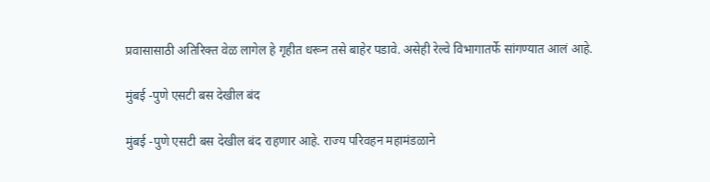प्रवासासाठी अतिरिक्त वेळ लागेल हे गृहीत धरून तसे बाहेर पडावे. असेही रेल्वे विभागातर्फे सांगण्यात आलं आहे.

मुंबई -पुणे एसटी बस देखील बंद

मुंबई -पुणे एसटी बस देखील बंद राहणार आहे. राज्य परिवहन महामंडळाने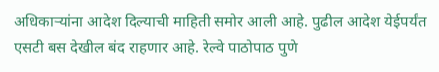अधिकाऱ्यांना आदेश दिल्याची माहिती समोर आली आहे. पुढील आदेश येईपर्यंत एसटी बस देखील बंद राहणार आहे. रेल्वे पाठोपाठ पुणे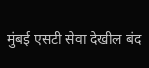मुंबई एसटी सेवा देखील बंद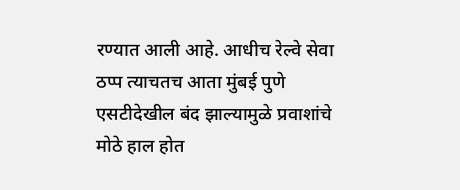रण्यात आली आहे. आधीच रेल्वे सेवा ठप्प त्याचतच आता मुंबई पुणे एसटीदेखील बंद झाल्यामुळे प्रवाशांचे मोठे हाल होत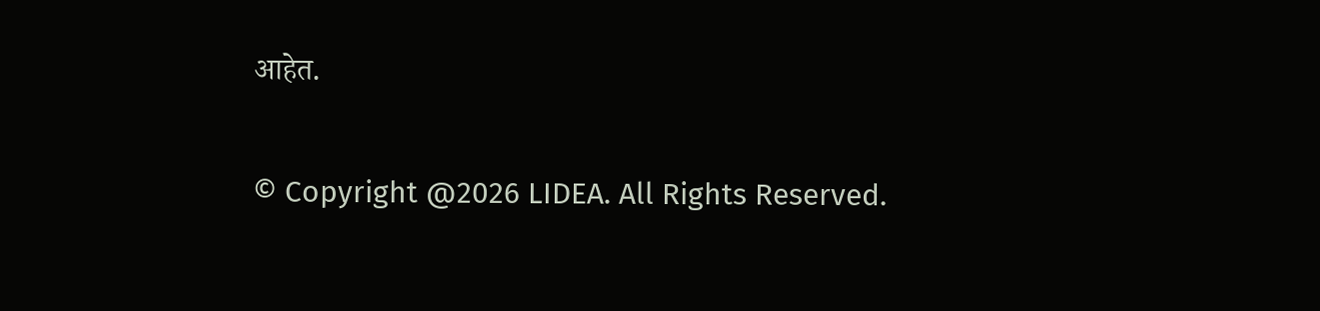आहेत.

© Copyright @2026 LIDEA. All Rights Reserved.